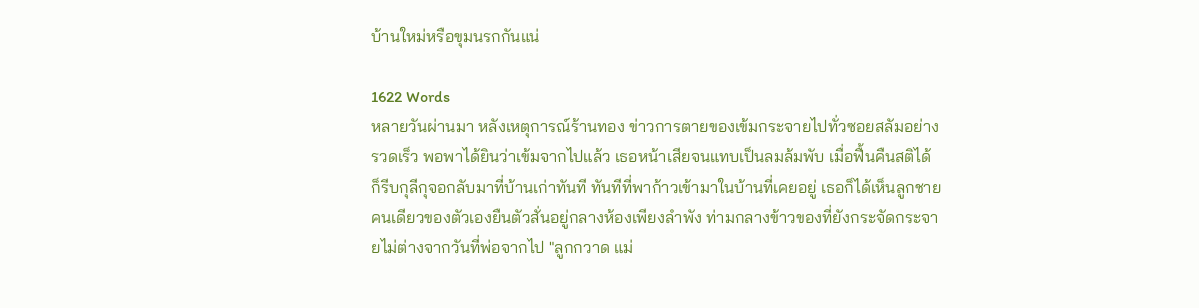บ้านใหม่หรือขุมนรกกันแน่

1622 Words
หลายวันผ่านมา หลังเหตุการณ์ร้านทอง ข่าวการตายของเข้มกระจายไปทั่วซอยสลัมอย่างรวดเร็ว พอพาได้ยินว่าเข้มจากไปแล้ว เธอหน้าเสียจนแทบเป็นลมล้มพับ เมื่อฟื้นคืนสติได้ ก็รีบกุลีกุจอกลับมาที่บ้านเก่าทันที ทันทีที่พาก้าวเข้ามาในบ้านที่เคยอยู่ เธอก็ได้เห็นลูกชายคนเดียวของตัวเองยืนตัวสั่นอยู่กลางห้องเพียงลำพัง ท่ามกลางข้าวของที่ยังกระจัดกระจายไม่ต่างจากวันที่พ่อจากไป "ลูกกวาด แม่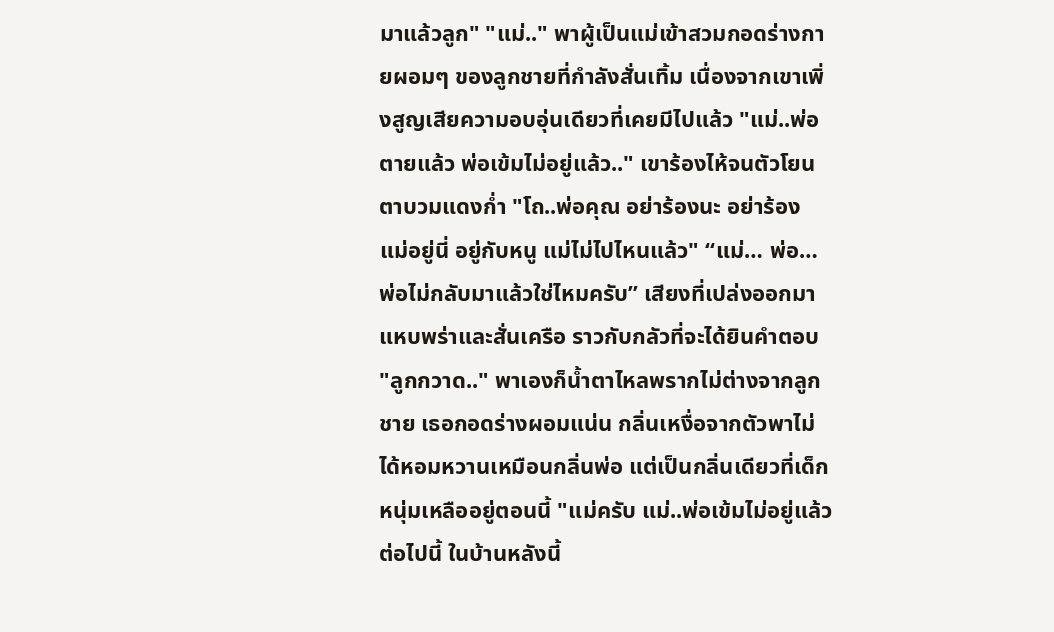มาแล้วลูก" "แม่.." พาผู้เป็นแม่เข้าสวมกอดร่างกายผอมๆ ของลูกชายที่กำลังสั่นเทิ้ม เนื่องจากเขาเพิ่งสูญเสียความอบอุ่นเดียวที่เคยมีไปแล้ว "แม่..พ่อตายแล้ว พ่อเข้มไม่อยู่แล้ว.." เขาร้องไห้จนตัวโยน ตาบวมแดงก่ำ "โถ..พ่อคุณ อย่าร้องนะ อย่าร้อง แม่อยู่นี่ อยู่กับหนู แม่ไม่ไปไหนแล้ว" “แม่… พ่อ… พ่อไม่กลับมาแล้วใช่ไหมครับ” เสียงที่เปล่งออกมาแหบพร่าและสั่นเครือ ราวกับกลัวที่จะได้ยินคำตอบ "ลูกกวาด.." พาเองก็น้ำตาไหลพรากไม่ต่างจากลูกชาย เธอกอดร่างผอมแน่น กลิ่นเหงื่อจากตัวพาไม่ได้หอมหวานเหมือนกลิ่นพ่อ แต่เป็นกลิ่นเดียวที่เด็กหนุ่มเหลืออยู่ตอนนี้ "แม่ครับ แม่..พ่อเข้มไม่อยู่แล้ว ต่อไปนี้ ในบ้านหลังนี้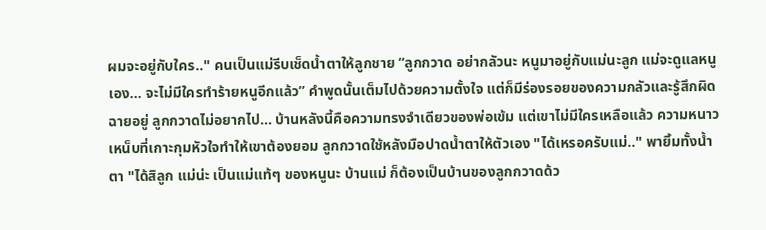ผมจะอยู่กับใคร.." คนเป็นแม่รีบเช็ดน้ำตาให้ลูกชาย “ลูกกวาด อย่ากลัวนะ หนูมาอยู่กับแม่นะลูก แม่จะดูแลหนูเอง… จะไม่มีใครทำร้ายหนูอีกแล้ว” คำพูดนั้นเต็มไปด้วยความตั้งใจ แต่ก็มีร่องรอยของความกลัวและรู้สึกผิดฉายอยู่ ลูกกวาดไม่อยากไป… บ้านหลังนี้คือความทรงจำเดียวของพ่อเข้ม แต่เขาไม่มีใครเหลือแล้ว ความหนาวเหน็บที่เกาะกุมหัวใจทำให้เขาต้องยอม ลูกกวาดใช้หลังมือปาดน้ำตาให้ตัวเอง "ได้เหรอครับแม่.." พายิ้มทั้งน้ำตา "ได้สิลูก แม่น่ะ เป็นแม่แท้ๆ ของหนูนะ บ้านแม่ ก็ต้องเป็นบ้านของลูกกวาดด้ว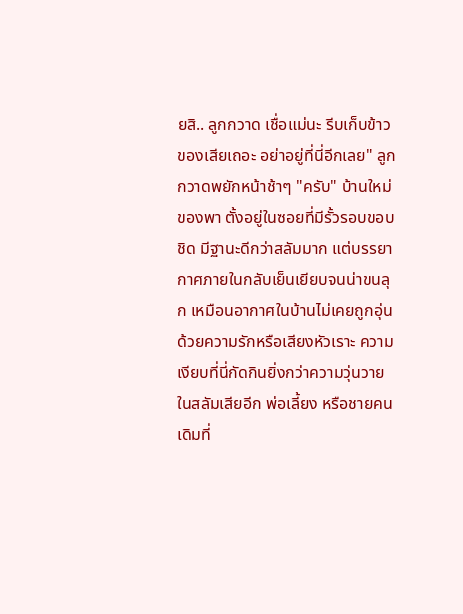ยสิ.. ลูกกวาด เชื่อแม่นะ รีบเก็บข้าวของเสียเถอะ อย่าอยู่ที่นี่อีกเลย" ลูกกวาดพยักหน้าช้าๆ "ครับ" บ้านใหม่ของพา ตั้งอยู่ในซอยที่มีรั้วรอบขอบชิด มีฐานะดีกว่าสลัมมาก แต่บรรยากาศภายในกลับเย็นเยียบจนน่าขนลุก เหมือนอากาศในบ้านไม่เคยถูกอุ่นด้วยความรักหรือเสียงหัวเราะ ความเงียบที่นี่กัดกินยิ่งกว่าความวุ่นวายในสลัมเสียอีก พ่อเลี้ยง หรือชายคนเดิมที่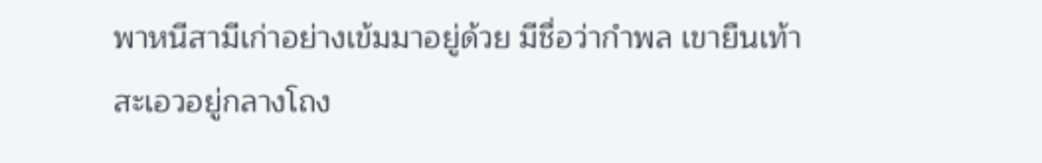พาหนีสามีเก่าอย่างเข้มมาอยู่ด้วย มีชื่อว่ากำพล เขายืนเท้าสะเอวอยู่กลางโถง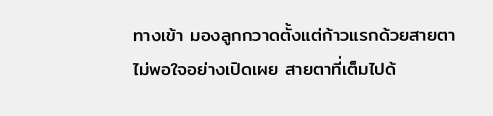ทางเข้า มองลูกกวาดตั้งแต่ก้าวแรกด้วยสายตาไม่พอใจอย่างเปิดเผย สายตาที่เต็มไปด้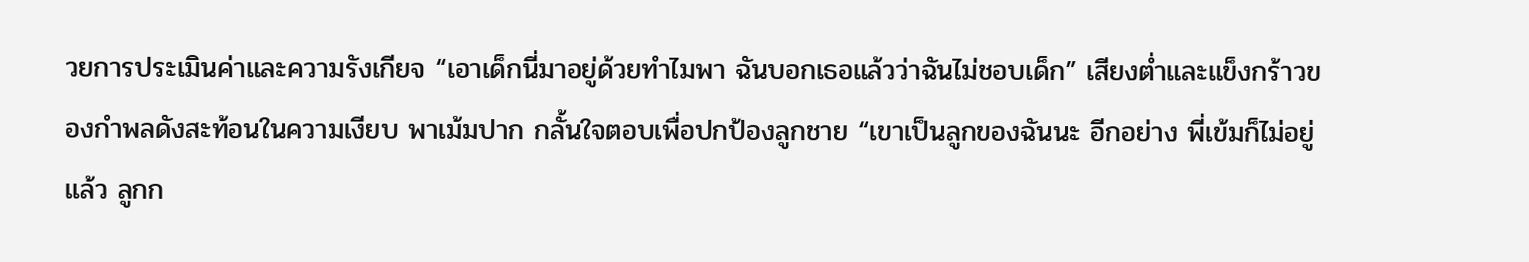วยการประเมินค่าและความรังเกียจ “เอาเด็กนี่มาอยู่ด้วยทำไมพา ฉันบอกเธอแล้วว่าฉันไม่ชอบเด็ก” เสียงต่ำและแข็งกร้าวของกำพลดังสะท้อนในความเงียบ พาเม้มปาก กลั้นใจตอบเพื่อปกป้องลูกชาย “เขาเป็นลูกของฉันนะ อีกอย่าง พี่เข้มก็ไม่อยู่แล้ว ลูกก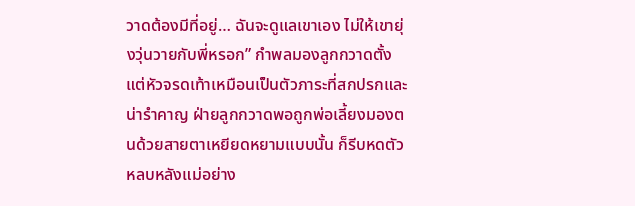วาดต้องมีที่อยู่… ฉันจะดูแลเขาเอง ไม่ให้เขายุ่งวุ่นวายกับพี่หรอก” กำพลมองลูกกวาดตั้งแต่หัวจรดเท้าเหมือนเป็นตัวภาระที่สกปรกและน่ารำคาญ ฝ่ายลูกกวาดพอถูกพ่อเลี้ยงมองตนด้วยสายตาเหยียดหยามแบบนั้น ก็รีบหดตัวหลบหลังแม่อย่าง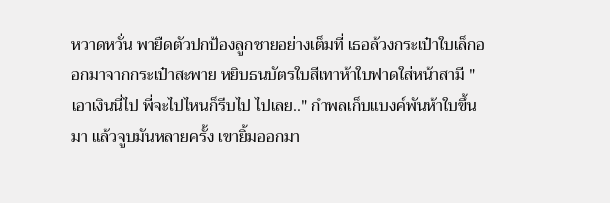หวาดหวั่น พายืดตัวปกป้องลูกชายอย่างเต็มที่ เธอล้วงกระเป๋าใบเล็กออกมาจากกระเป๋าสะพาย หยิบธนบัตรใบสีเทาห้าใบฟาดใส่หน้าสามี "เอาเงินนี่ไป พี่จะไปไหนก็รีบไป ไปเลย.." กำพลเก็บแบงค์พันห้าใบขึ้นมา แล้วจูบมันหลายครั้ง เขายิ้มออกมา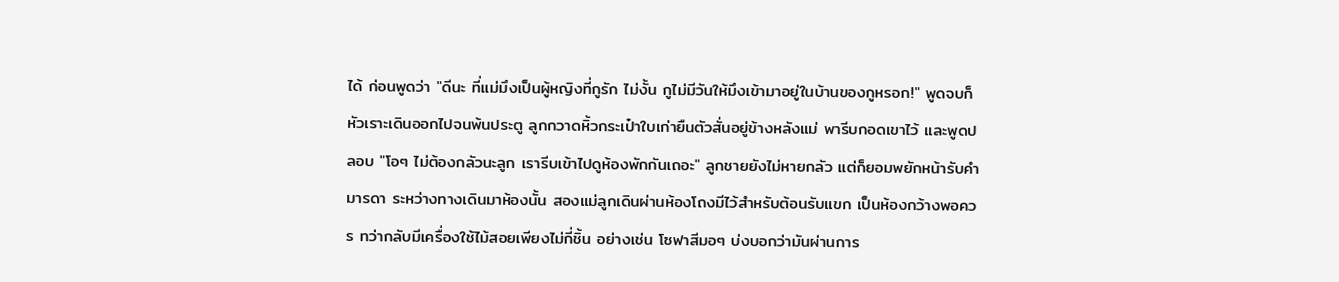ได้ ก่อนพูดว่า "ดีนะ ที่แม่มึงเป็นผู้หญิงที่กูรัก ไม่งั้น กูไม่มีวันให้มึงเข้ามาอยู่ในบ้านของกูหรอก!" พูดจบก็หัวเราะเดินออกไปจนพ้นประตู ลูกกวาดหิ้วกระเป๋าใบเก่ายืนตัวสั่นอยู่ข้างหลังแม่ พารีบกอดเขาไว้ และพูดปลอบ "โอๆ ไม่ต้องกลัวนะลูก เรารีบเข้าไปดูห้องพักกันเถอะ" ลูกชายยังไม่หายกลัว แต่ก็ยอมพยักหน้ารับคำมารดา ระหว่างทางเดินมาห้องนั้น สองแม่ลูกเดินผ่านห้องโถงมีไว้สำหรับต้อนรับแขก เป็นห้องกว้างพอควร ทว่ากลับมีเครื่องใช้ไม้สอยเพียงไม่กี่ชิ้น อย่างเช่น โซฟาสีมอๆ บ่งบอกว่ามันผ่านการ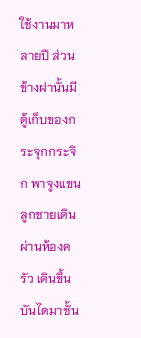ใช้งานมาหลายปี ส่วนข้างฝานั้นมีตู้เก็บของกระจุกกระจิก พาจูงแขนลูกชายเดินผ่านห้องครัว เดินขึ้นบันไดมาชั้น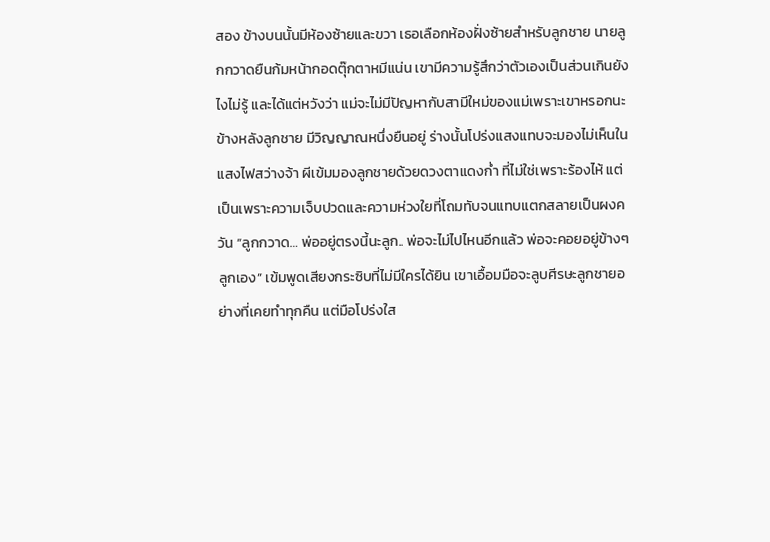สอง ข้างบนนั้นมีห้องซ้ายและขวา เธอเลือกห้องฝั่งซ้ายสำหรับลูกชาย นายลูกกวาดยืนก้มหน้ากอดตุ๊กตาหมีแน่น เขามีความรู้สึกว่าตัวเองเป็นส่วนเกินยังไงไม่รู้ และได้แต่หวังว่า แม่จะไม่มีปัญหากับสามีใหม่ของแม่เพราะเขาหรอกนะ ข้างหลังลูกชาย มีวิญญาณหนึ่งยืนอยู่ ร่างนั้นโปร่งแสงแทบจะมองไม่เห็นในแสงไฟสว่างจ้า ผีเข้มมองลูกชายด้วยดวงตาแดงก่ำ ที่ไม่ใช่เพราะร้องไห้ แต่เป็นเพราะความเจ็บปวดและความห่วงใยที่โถมทับจนแทบแตกสลายเป็นผงควัน “ลูกกวาด… พ่ออยู่ตรงนี้นะลูก.. พ่อจะไม่ไปไหนอีกแล้ว พ่อจะคอยอยู่ข้างๆ ลูกเอง” เข้มพูดเสียงกระซิบที่ไม่มีใครได้ยิน เขาเอื้อมมือจะลูบศีรษะลูกชายอย่างที่เคยทำทุกคืน แต่มือโปร่งใส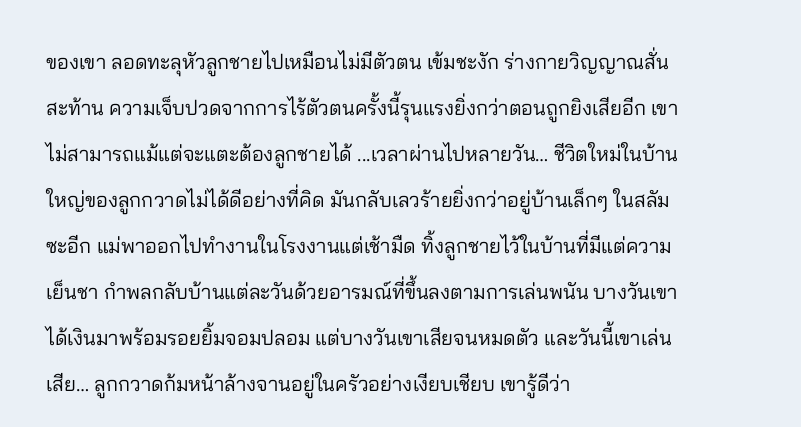ของเขา ลอดทะลุหัวลูกชายไปเหมือนไม่มีตัวตน เข้มชะงัก ร่างกายวิญญาณสั่นสะท้าน ความเจ็บปวดจากการไร้ตัวตนครั้งนี้รุนแรงยิ่งกว่าตอนถูกยิงเสียอีก เขาไม่สามารถแม้แต่จะแตะต้องลูกชายได้ ...เวลาผ่านไปหลายวัน… ชีวิตใหม่ในบ้านใหญ่ของลูกกวาดไม่ได้ดีอย่างที่คิด มันกลับเลวร้ายยิ่งกว่าอยู่บ้านเล็กๆ ในสลัมซะอีก แม่พาออกไปทำงานในโรงงานแต่เช้ามืด ทิ้งลูกชายไว้ในบ้านที่มีแต่ความเย็นชา กำพลกลับบ้านแต่ละวันด้วยอารมณ์ที่ขึ้นลงตามการเล่นพนัน บางวันเขาได้เงินมาพร้อมรอยยิ้มจอมปลอม แต่บางวันเขาเสียจนหมดตัว และวันนี้เขาเล่นเสีย… ลูกกวาดก้มหน้าล้างจานอยู่ในครัวอย่างเงียบเชียบ เขารู้ดีว่า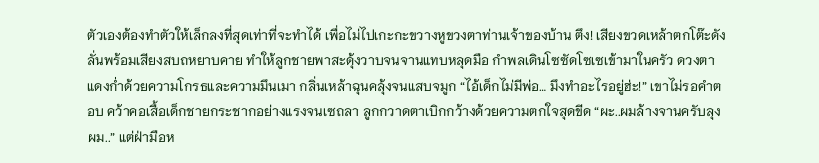ตัวเองต้องทำตัวให้เล็กลงที่สุดเท่าที่จะทำได้ เพื่อไม่ไปเกะกะขวางหูขวงตาท่านเจ้าของบ้าน ตึง! เสียงขวดเหล้าตกโต๊ะดังลั่นพร้อมเสียงสบถหยาบคาย ทำให้ลูกชายพาสะดุ้งวาบจนจานแทบหลุดมือ กำพลเดินโซซัดโซเซเข้ามาในครัว ดวงตาแดงก่ำด้วยความโกรธและความมึนเมา กลิ่นเหล้าฉุนคลุ้งจนแสบจมูก “ไอ้เด็กไม่มีพ่อ… มึงทำอะไรอยู่ฮ่ะ!” เขาไม่รอคำตอบ คว้าคอเสื้อเด็กชายกระชากอย่างแรงจนเซถลา ลูกกวาดตาเบิกกว้างด้วยความตกใจสุดขีด “ผะ..ผมล้างจานครับลุง ผม..” แต่ฝ่ามือห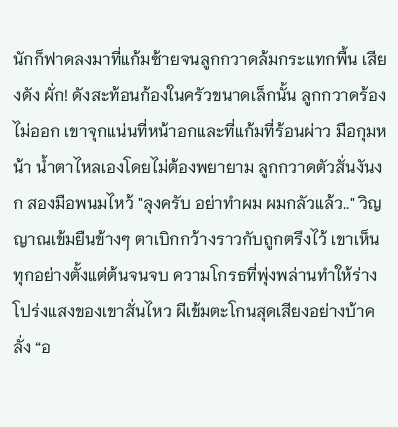นักก็ฟาดลงมาที่แก้มซ้ายจนลูกกวาดล้มกระแทกพื้น เสียงดัง ผั่ก! ดังสะท้อนก้องในครัวขนาดเล็กนั้น ลูกกวาดร้องไม่ออก เขาจุกแน่นที่หน้าอกและที่แก้มที่ร้อนผ่าว มือกุมหน้า น้ำตาไหลเองโดยไม่ต้องพยายาม ลูกกวาดตัวสั่นงันงก สองมือพนมไหว้ "ลุงครับ อย่าทำผม ผมกลัวแล้ว.." วิญญาณเข้มยืนข้างๆ ตาเบิกกว้างราวกับถูกตรึงไว้ เขาเห็นทุกอย่างตั้งแต่ต้นจนจบ ความโกรธที่พุ่งพล่านทำให้ร่างโปร่งแสงของเขาสั่นไหว ผีเข้มตะโกนสุดเสียงอย่างบ้าคลั่ง “อ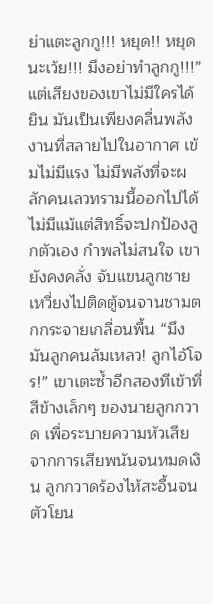ย่าแตะลูกกู!!! หยุด!! หยุดนะเว้ย!!! มึงอย่าทำลูกกู!!!” แต่เสียงของเขาไม่มีใครได้ยิน มันเป็นเพียงคลื่นพลังงานที่สลายไปในอากาศ เข้มไม่มีแรง ไม่มีพลังที่จะผลักคนเลวทรามนี้ออกไปได้ ไม่มีแม้แต่สิทธิ์จะปกป้องลูกตัวเอง กำพลไม่สนใจ เขายังคงคลั่ง จับแขนลูกชายเหวี่ยงไปติดตู้จนจานชามตกกระจายเกลื่อนพื้น “มึงมันลูกคนล้มเหลว! ลูกไอ้โจร!” เขาเตะซ้ำอีกสองทีเข้าที่สีข้างเล็กๆ ของนายลูกกวาด เพื่อระบายความหัวเสียจากการเสียพนันจนหมดเงิน ลูกกวาดร้องไห้สะอื้นจนตัวโยน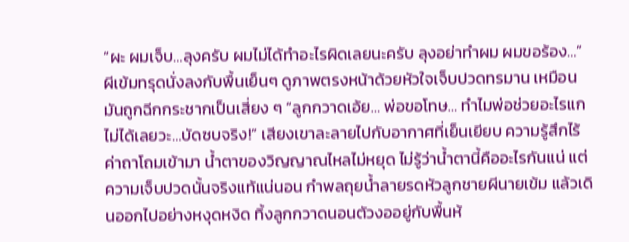“ผะ ผมเจ็บ…ลุงครับ ผมไม่ได้ทำอะไรผิดเลยนะครับ ลุงอย่าทำผม ผมขอร้อง…” ผีเข้มทรุดนั่งลงกับพื้นเย็นๆ ดูภาพตรงหน้าด้วยหัวใจเจ็บปวดทรมาน เหมือนมันถูกฉีกกระชากเป็นเสี่ยง ๆ “ลูกกวาดเอ้ย… พ่อขอโทษ… ทำไมพ่อช่วยอะไรแกไม่ได้เลยวะ…บัดซบจริง!” เสียงเขาละลายไปกับอากาศที่เย็นเยียบ ความรู้สึกไร้ค่าถาโถมเข้ามา น้ำตาของวิญญาณไหลไม่หยุด ไม่รู้ว่าน้ำตานี้คืออะไรกันแน่ แต่ความเจ็บปวดนั้นจริงแท้แน่นอน กำพลถุยน้ำลายรดหัวลูกชายผีนายเข้ม แล้วเดินออกไปอย่างหงุดหงิด ทิ้งลูกกวาดนอนตัวงออยู่กับพื้นห้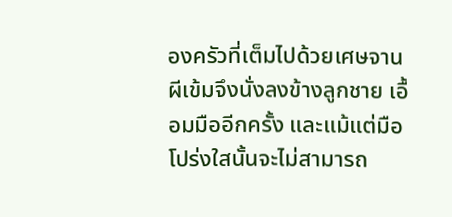องครัวที่เต็มไปด้วยเศษจาน ผีเข้มจึงนั่งลงข้างลูกชาย เอื้อมมืออีกครั้ง และแม้แต่มือโปร่งใสนั้นจะไม่สามารถ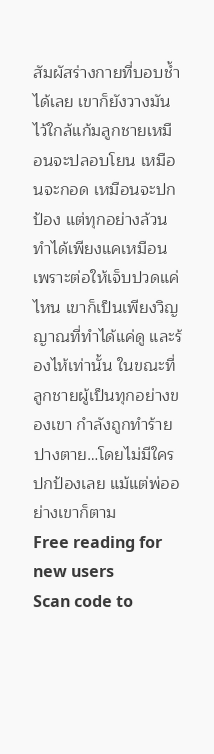สัมผัสร่างกายที่บอบช้ำได้เลย เขาก็ยังวางมันไว้ใกล้แก้มลูกชายเหมือนจะปลอบโยน เหมือนจะกอด เหมือนจะปกป้อง แต่ทุกอย่างล้วนทำได้เพียงแคเหมือน เพราะต่อให้เจ็บปวดแค่ไหน เขาก็เป็นเพียงวิญญาณที่ทำได้แค่ดู และร้องไห้เท่านั้น ในขณะที่ลูกชายผู้เป็นทุกอย่างของเขา กำลังถูกทำร้ายปางตาย…โดยไม่มีใครปกป้องเลย แม้แต่พ่ออย่างเขาก็ตาม
Free reading for new users
Scan code to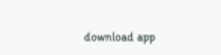download app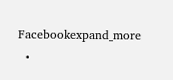Facebookexpand_more
  •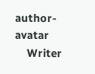author-avatar
    Writer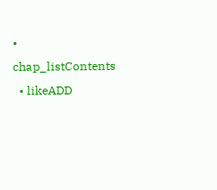• chap_listContents
  • likeADD